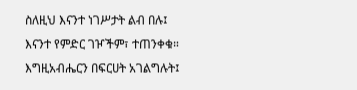ስለዚህ እናንተ ነገሥታት ልብ በሉ፤ እናንተ የምድር ገዦችም፣ ተጠንቀቁ። እግዚአብሔርን በፍርሀት አገልግሉት፤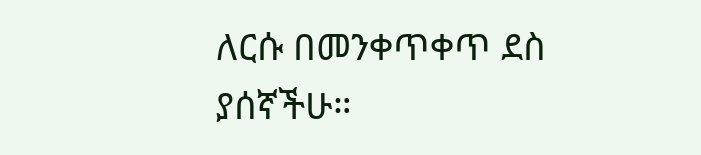ለርሱ በመንቀጥቀጥ ደስ ያሰኛችሁ።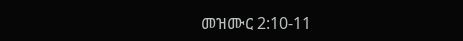መዝሙር 2:10-11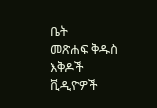ቤት
መጽሐፍ ቅዱስ
እቅዶች
ቪዲዮዎች